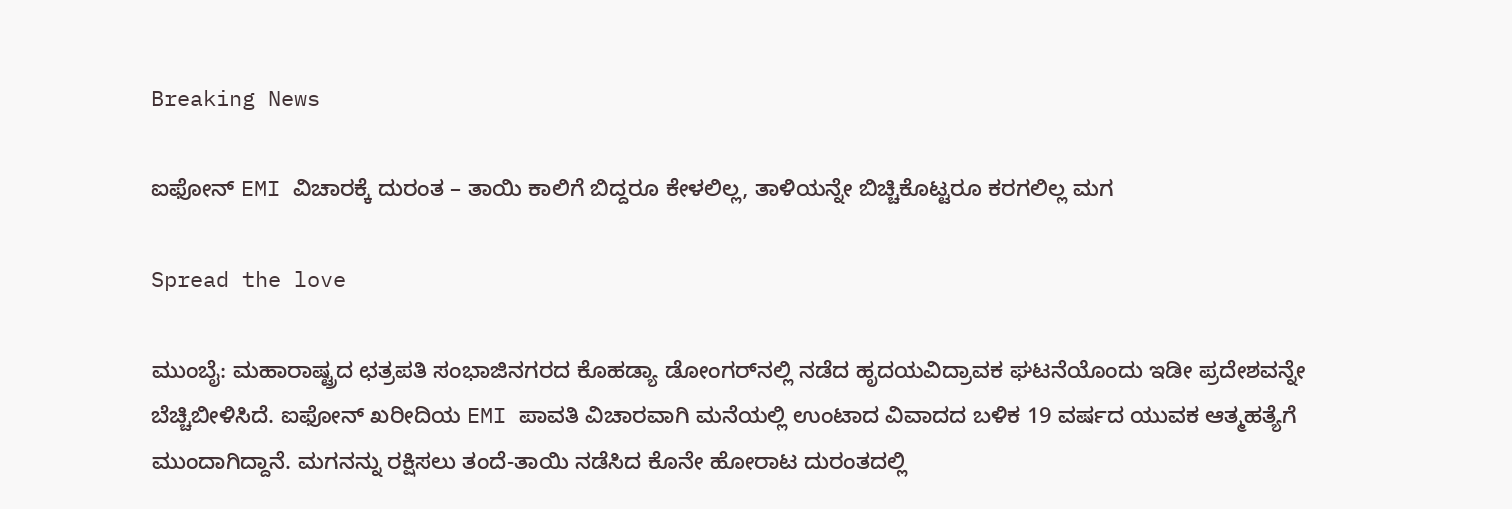Breaking News

ಐಫೋನ್‌ EMI ವಿಚಾರಕ್ಕೆ ದುರಂತ – ತಾಯಿ ಕಾಲಿಗೆ ಬಿದ್ದರೂ ಕೇಳಲಿಲ್ಲ, ತಾಳಿಯನ್ನೇ ಬಿಚ್ಚಿಕೊಟ್ಟರೂ ಕರಗಲಿಲ್ಲ ಮಗ

Spread the love

ಮುಂಬೈ: ಮಹಾರಾಷ್ಟ್ರದ ಛತ್ರಪತಿ ಸಂಭಾಜಿನಗರದ ಕೊಹಡ್ಯಾ ಡೋಂಗರ್‌ನಲ್ಲಿ ನಡೆದ ಹೃದಯವಿದ್ರಾವಕ ಘಟನೆಯೊಂದು ಇಡೀ ಪ್ರದೇಶವನ್ನೇ ಬೆಚ್ಚಿಬೀಳಿಸಿದೆ. ಐಫೋನ್‌ ಖರೀದಿಯ EMI ಪಾವತಿ ವಿಚಾರವಾಗಿ ಮನೆಯಲ್ಲಿ ಉಂಟಾದ ವಿವಾದದ ಬಳಿಕ 19 ವರ್ಷದ ಯುವಕ ಆತ್ಮಹತ್ಯೆಗೆ ಮುಂದಾಗಿದ್ದಾನೆ. ಮಗನನ್ನು ರಕ್ಷಿಸಲು ತಂದೆ-ತಾಯಿ ನಡೆಸಿದ ಕೊನೇ ಹೋರಾಟ ದುರಂತದಲ್ಲಿ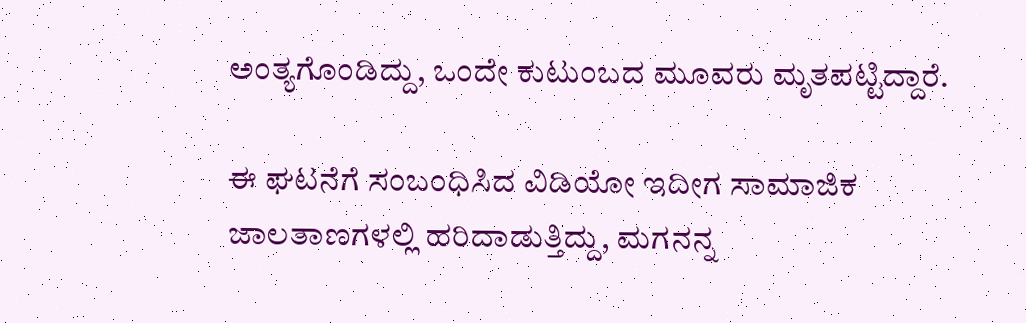ಅಂತ್ಯಗೊಂಡಿದ್ದು, ಒಂದೇ ಕುಟುಂಬದ ಮೂವರು ಮೃತಪಟ್ಟಿದ್ದಾರೆ.

ಈ ಘಟನೆಗೆ ಸಂಬಂಧಿಸಿದ ವಿಡಿಯೋ ಇದೀಗ ಸಾಮಾಜಿಕ ಜಾಲತಾಣಗಳಲ್ಲಿ ಹರಿದಾಡುತ್ತಿದ್ದು, ಮಗನನ್ನ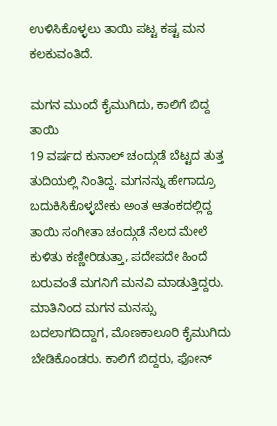ಉಳಿಸಿಕೊಳ್ಳಲು ತಾಯಿ ಪಟ್ಟ ಕಷ್ಟ ಮನ ಕಲಕುವಂತಿದೆ.

ಮಗನ ಮುಂದೆ ಕೈಮುಗಿದು, ಕಾಲಿಗೆ ಬಿದ್ದ ತಾಯಿ
19 ವರ್ಷದ ಕುನಾಲ್ ಚಂದ್ಗುಡೆ ಬೆಟ್ಟದ ತುತ್ತ ತುದಿಯಲ್ಲಿ ನಿಂತಿದ್ದ. ಮಗನನ್ನು ಹೇಗಾದ್ರೂ ಬದುಕಿಸಿಕೊಳ್ಳಬೇಕು ಅಂತ ಆತಂಕದಲ್ಲಿದ್ದ ತಾಯಿ ಸಂಗೀತಾ ಚಂದ್ಗುಡೆ ನೆಲದ ಮೇಲೆ ಕುಳಿತು ಕಣ್ಣೀರಿಡುತ್ತಾ, ಪದೇಪದೇ ಹಿಂದೆ ಬರುವಂತೆ ಮಗನಿಗೆ ಮನವಿ ಮಾಡುತ್ತಿದ್ದರು. ಮಾತಿನಿಂದ ಮಗನ ಮನಸ್ಸು ಬದಲಾಗದಿದ್ದಾಗ, ಮೊಣಕಾಲೂರಿ ಕೈಮುಗಿದು ಬೇಡಿಕೊಂಡರು. ಕಾಲಿಗೆ ಬಿದ್ದರು, ಫೋನ್‌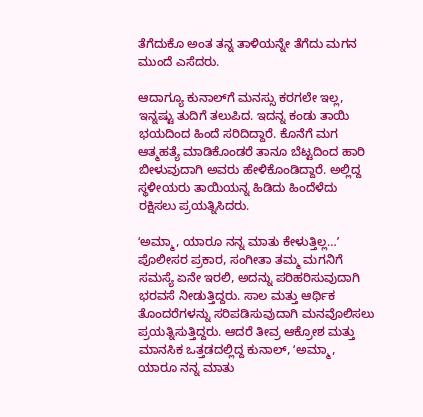ತೆಗೆದುಕೊ ಅಂತ ತನ್ನ ತಾಳಿಯನ್ನೇ ತೆಗೆದು ಮಗನ ಮುಂದೆ ಎಸೆದರು.

ಆದಾಗ್ಯೂ ಕುನಾಲ್‌ಗೆ ಮನಸ್ಸು ಕರಗಲೇ ಇಲ್ಲ, ಇನ್ನಷ್ಟು ತುದಿಗೆ ತಲುಪಿದ. ಇದನ್ನ ಕಂಡು ತಾಯಿ ಭಯದಿಂದ ಹಿಂದೆ ಸರಿದಿದ್ದಾರೆ. ಕೊನೆಗೆ ಮಗ ಆತ್ಮಹತ್ಯೆ ಮಾಡಿಕೊಂಡರೆ ತಾನೂ ಬೆಟ್ಟದಿಂದ ಹಾರಿ ಬೀಳುವುದಾಗಿ ಅವರು ಹೇಳಿಕೊಂಡಿದ್ದಾರೆ. ಅಲ್ಲಿದ್ದ ಸ್ಥಳೀಯರು ತಾಯಿಯನ್ನ ಹಿಡಿದು ಹಿಂದೆಳೆದು ರಕ್ಷಿಸಲು ಪ್ರಯತ್ನಿಸಿದರು.

ʻಅಮ್ಮಾ, ಯಾರೂ ನನ್ನ ಮಾತು ಕೇಳುತ್ತಿಲ್ಲ…ʼ
ಪೊಲೀಸರ ಪ್ರಕಾರ, ಸಂಗೀತಾ ತಮ್ಮ ಮಗನಿಗೆ ಸಮಸ್ಯೆ ಏನೇ ಇರಲಿ, ಅದನ್ನು ಪರಿಹರಿಸುವುದಾಗಿ ಭರವಸೆ ನೀಡುತ್ತಿದ್ದರು. ಸಾಲ ಮತ್ತು ಆರ್ಥಿಕ ತೊಂದರೆಗಳನ್ನು ಸರಿಪಡಿಸುವುದಾಗಿ ಮನವೊಲಿಸಲು ಪ್ರಯತ್ನಿಸುತ್ತಿದ್ದರು. ಆದರೆ ತೀವ್ರ ಆಕ್ರೋಶ ಮತ್ತು ಮಾನಸಿಕ ಒತ್ತಡದಲ್ಲಿದ್ದ ಕುನಾಲ್, ʻಅಮ್ಮಾ, ಯಾರೂ ನನ್ನ ಮಾತು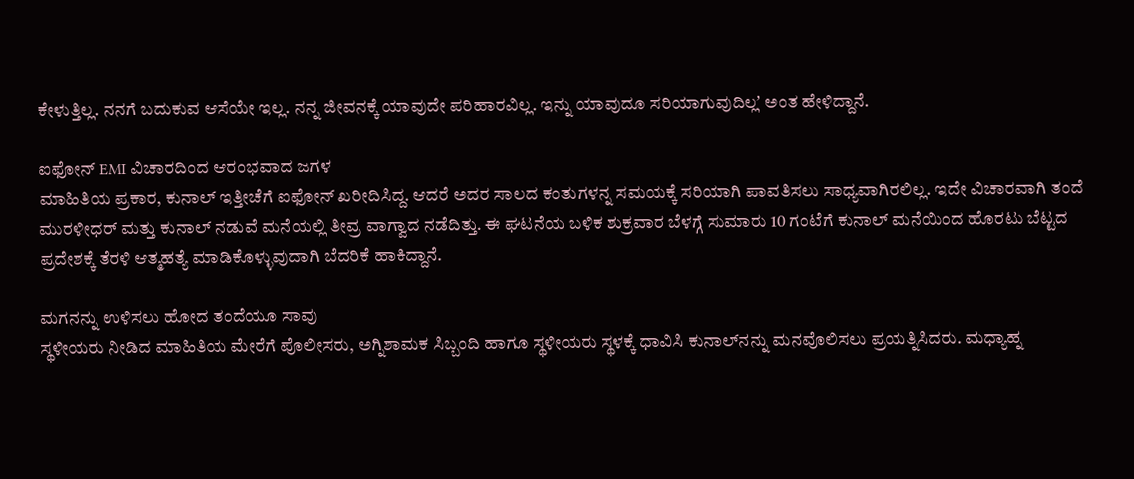ಕೇಳುತ್ತಿಲ್ಲ. ನನಗೆ ಬದುಕುವ ಆಸೆಯೇ ಇಲ್ಲ. ನನ್ನ ಜೀವನಕ್ಕೆ ಯಾವುದೇ ಪರಿಹಾರವಿಲ್ಲ. ಇನ್ನು ಯಾವುದೂ ಸರಿಯಾಗುವುದಿಲ್ಲʼ ಅಂತ ಹೇಳಿದ್ದಾನೆ.

ಐಫೋನ್‌ EMI ವಿಚಾರದಿಂದ ಆರಂಭವಾದ ಜಗಳ
ಮಾಹಿತಿಯ ಪ್ರಕಾರ, ಕುನಾಲ್ ಇತ್ತೀಚೆಗೆ ಐಫೋನ್‌ ಖರೀದಿಸಿದ್ದ. ಆದರೆ ಅದರ ಸಾಲದ ಕಂತುಗಳನ್ನ ಸಮಯಕ್ಕೆ ಸರಿಯಾಗಿ ಪಾವತಿಸಲು ಸಾಧ್ಯವಾಗಿರಲಿಲ್ಲ. ಇದೇ ವಿಚಾರವಾಗಿ ತಂದೆ ಮುರಳೀಧರ್ ಮತ್ತು ಕುನಾಲ್ ನಡುವೆ ಮನೆಯಲ್ಲಿ ತೀವ್ರ ವಾಗ್ವಾದ ನಡೆದಿತ್ತು. ಈ ಘಟನೆಯ ಬಳಿಕ ಶುಕ್ರವಾರ ಬೆಳಗ್ಗೆ ಸುಮಾರು 10 ಗಂಟೆಗೆ ಕುನಾಲ್ ಮನೆಯಿಂದ ಹೊರಟು ಬೆಟ್ಟದ ಪ್ರದೇಶಕ್ಕೆ ತೆರಳಿ ಆತ್ಮಹತ್ಯೆ ಮಾಡಿಕೊಳ್ಳುವುದಾಗಿ ಬೆದರಿಕೆ ಹಾಕಿದ್ದಾನೆ.

ಮಗನನ್ನು ಉಳಿಸಲು ಹೋದ ತಂದೆಯೂ ಸಾವು
ಸ್ಥಳೀಯರು ನೀಡಿದ ಮಾಹಿತಿಯ ಮೇರೆಗೆ ಪೊಲೀಸರು, ಅಗ್ನಿಶಾಮಕ ಸಿಬ್ಬಂದಿ ಹಾಗೂ ಸ್ಥಳೀಯರು ಸ್ಥಳಕ್ಕೆ ಧಾವಿಸಿ ಕುನಾಲ್‌ನನ್ನು ಮನವೊಲಿಸಲು ಪ್ರಯತ್ನಿಸಿದರು. ಮಧ್ಯಾಹ್ನ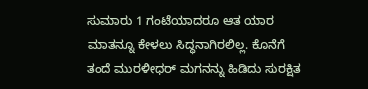ಸುಮಾರು 1 ಗಂಟೆಯಾದರೂ ಆತ ಯಾರ ಮಾತನ್ನೂ ಕೇಳಲು ಸಿದ್ಧನಾಗಿರಲಿಲ್ಲ. ಕೊನೆಗೆ ತಂದೆ ಮುರಳೀಧರ್ ಮಗನನ್ನು ಹಿಡಿದು ಸುರಕ್ಷಿತ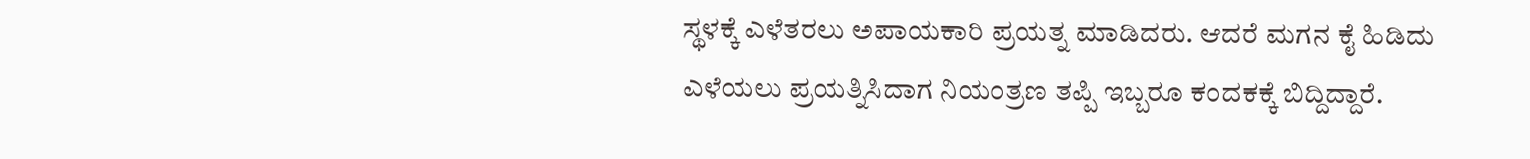ಸ್ಥಳಕ್ಕೆ ಎಳೆತರಲು ಅಪಾಯಕಾರಿ ಪ್ರಯತ್ನ ಮಾಡಿದರು. ಆದರೆ ಮಗನ ಕೈ ಹಿಡಿದು ಎಳೆಯಲು ಪ್ರಯತ್ನಿಸಿದಾಗ ನಿಯಂತ್ರಣ ತಪ್ಪಿ ಇಬ್ಬರೂ ಕಂದಕಕ್ಕೆ ಬಿದ್ದಿದ್ದಾರೆ.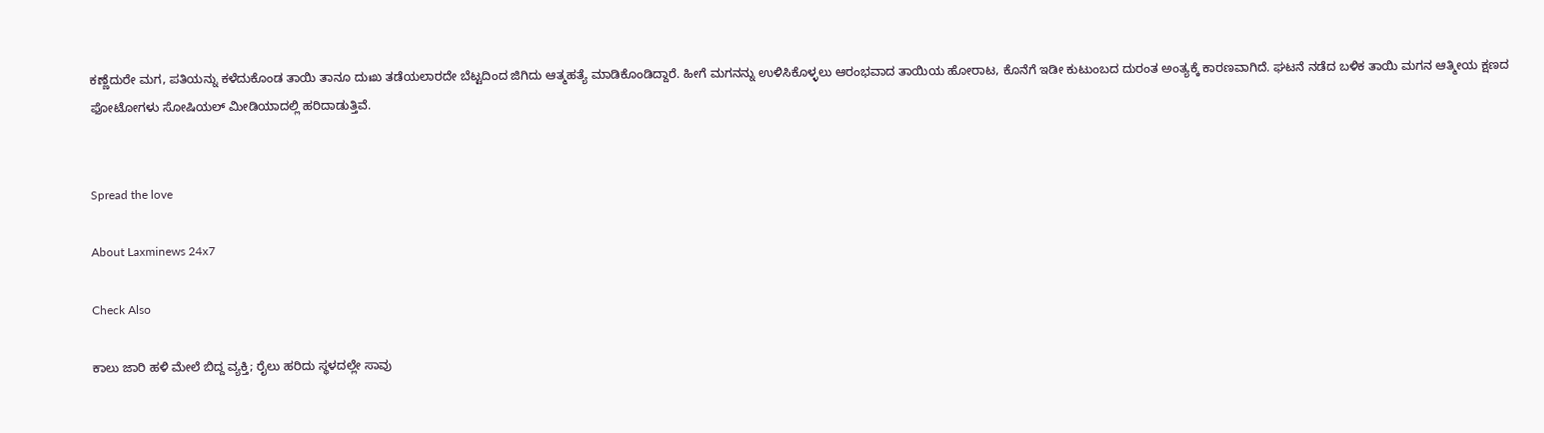ಕಣ್ಣೆದುರೇ ಮಗ, ಪತಿಯನ್ನು ಕಳೆದುಕೊಂಡ ತಾಯಿ ತಾನೂ ದುಃಖ ತಡೆಯಲಾರದೇ ಬೆಟ್ಟದಿಂದ ಜಿಗಿದು ಆತ್ಮಹತ್ಯೆ ಮಾಡಿಕೊಂಡಿದ್ದಾರೆ. ಹೀಗೆ ಮಗನನ್ನು ಉಳಿಸಿಕೊಳ್ಳಲು ಆರಂಭವಾದ ತಾಯಿಯ ಹೋರಾಟ, ಕೊನೆಗೆ ಇಡೀ ಕುಟುಂಬದ ದುರಂತ ಅಂತ್ಯಕ್ಕೆ ಕಾರಣವಾಗಿದೆ. ಘಟನೆ ನಡೆದ ಬಳಿಕ ತಾಯಿ ಮಗನ ಆತ್ಮೀಯ ಕ್ಷಣದ ಫೋಟೋಗಳು ಸೋಷಿಯಲ್‌ ಮೀಡಿಯಾದಲ್ಲಿ ಹರಿದಾಡುತ್ತಿವೆ.


Spread the love

About Laxminews 24x7

Check Also

ಕಾಲು ಜಾರಿ ಹಳಿ ಮೇಲೆ ಬಿದ್ದ ವ್ಯಕ್ತಿ; ರೈಲು ಹರಿದು ಸ್ಥಳದಲ್ಲೇ ಸಾವು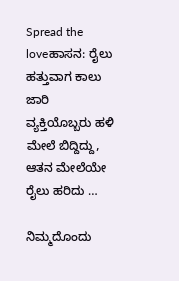Spread the loveಹಾಸನ: ರೈಲು ಹತ್ತುವಾಗ ಕಾಲು ಜಾರಿ ವ್ಯಕ್ತಿಯೊಬ್ಬರು ಹಳಿ ಮೇಲೆ ಬಿದ್ದಿದ್ದು, ಆತನ ಮೇಲೆಯೇ ರೈಲು ಹರಿದು …

ನಿಮ್ಮದೊಂದು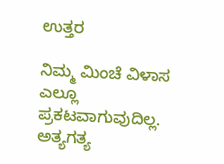ಉತ್ತರ

ನಿಮ್ಮ ಮಿಂಚೆ ವಿಳಾಸ ಎಲ್ಲೂ ಪ್ರಕಟವಾಗುವುದಿಲ್ಲ. ಅತ್ಯಗತ್ಯ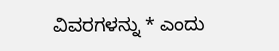ವಿವರಗಳನ್ನು * ಎಂದು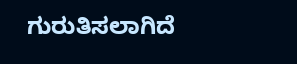ಗುರುತಿಸಲಾಗಿದೆ